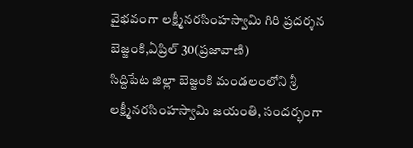వైభవంగా లక్ష్మీనరసింహస్వామి గిరి ప్రదర్శన
బెజ్జంకి,ఏప్రిల్ 30(ప్రజావాణి)
సిద్దిపేట జిల్లా బెజ్జంకి మండలంలోని శ్రీ లక్ష్మీనరసింహస్వామి జయంతి, సందర్భంగా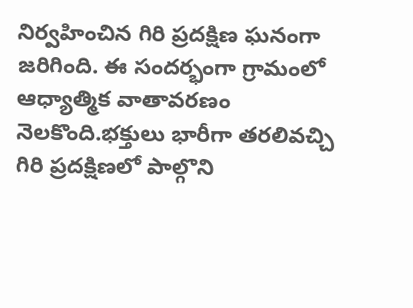నిర్వహించిన గిరి ప్రదక్షిణ ఘనంగా జరిగింది. ఈ సందర్భంగా గ్రామంలో ఆధ్యాత్మిక వాతావరణం నెలకొంది.భక్తులు భారీగా తరలివచ్చి గిరి ప్రదక్షిణలో పాల్గొని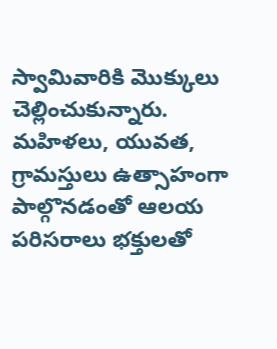స్వామివారికి మొక్కులు చెల్లించుకున్నారు. మహిళలు, యువత, గ్రామస్తులు ఉత్సాహంగా పాల్గొనడంతో ఆలయ పరిసరాలు భక్తులతో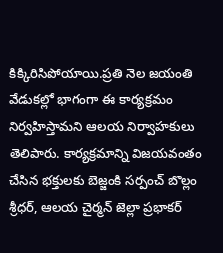కిక్కిరిసిపోయాయి.ప్రతి నెల జయంతి వేడుకల్లో భాగంగా ఈ కార్యక్రమం నిర్వహిస్తామని ఆలయ నిర్వాహకులు తెలిపారు. కార్యక్రమాన్ని విజయవంతం చేసిన భక్తులకు బెజ్జంకి సర్పంచ్ బొల్లం శ్రీధర్, ఆలయ చైర్మన్ జెల్లా ప్రభాకర్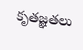కృతజ్ఞతలు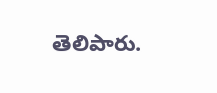తెలిపారు.